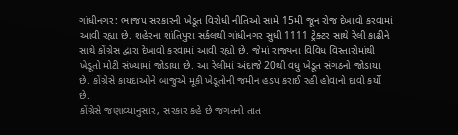ગાંધીનગર: ભાજપ સરકારની ખેડૂત વિરોધી નીતિઓ સામે 15મી જૂન રોજ દેખાવો કરવામાં આવી રહ્યા છે. શહેરના શાંતિપુરા સર્કલથી ગાંધીનગર સુધી 1111 ટ્રેક્ટર સાથે રેલી કાઢીને સાથે કોંગ્રેસ દ્વારા દેખાવો કરવામાં આવી રહ્યો છે. જેમાં રાજ્યના વિવિધ વિસ્તારોમાંથી ખેડૂતો મોટી સંખ્યામાં જોડાયા છે. આ રેલીમાં અંદાજે 20થી વધુ ખેડૂત સંગઠનો જોડાયા છે. કોંગ્રેસે કાયદાઓને બાજુએ મૂકી ખેડૂતોની જમીન હડપ કરાઈ રહી હોવાનો દાવો કર્યો છે.
કોંગ્રેસે જણાવ્યાનુસાર, સરકાર કહે છે જગતનો તાત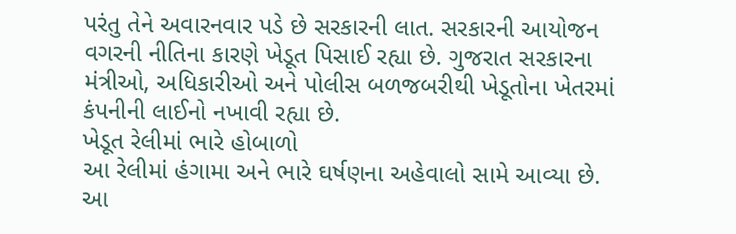પરંતુ તેને અવારનવાર પડે છે સરકારની લાત. સરકારની આયોજન વગરની નીતિના કારણે ખેડૂત પિસાઈ રહ્યા છે. ગુજરાત સરકારના મંત્રીઓ, અધિકારીઓ અને પોલીસ બળજબરીથી ખેડૂતોના ખેતરમાં કંપનીની લાઈનો નખાવી રહ્યા છે.
ખેડૂત રેલીમાં ભારે હોબાળો
આ રેલીમાં હંગામા અને ભારે ઘર્ષણના અહેવાલો સામે આવ્યા છે. આ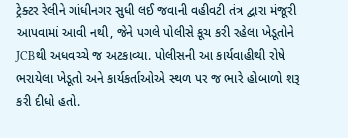ટ્રેક્ટર રેલીને ગાંધીનગર સુધી લઈ જવાની વહીવટી તંત્ર દ્વારા મંજૂરી આપવામાં આવી નથી, જેને પગલે પોલીસે કૂચ કરી રહેલા ખેડૂતોને JCBથી અધવચ્ચે જ અટકાવ્યા. પોલીસની આ કાર્યવાહીથી રોષે ભરાયેલા ખેડૂતો અને કાર્યકર્તાઓએ સ્થળ પર જ ભારે હોબાળો શરૂ કરી દીધો હતો.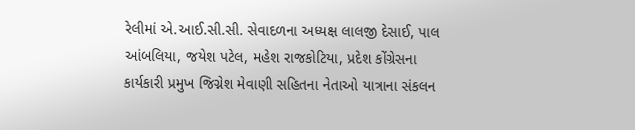રેલીમાં એ.આઈ.સી.સી. સેવાદળના અધ્યક્ષ લાલજી દેસાઈ, પાલ આંબલિયા, જયેશ પટેલ, મહેશ રાજકોટિયા, પ્રદેશ કોંગ્રેસના કાર્યકારી પ્રમુખ જિગ્નેશ મેવાણી સહિતના નેતાઓ યાત્રાના સંકલન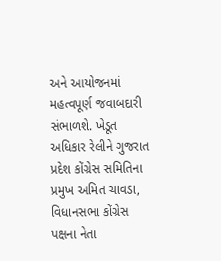અને આયોજનમાં મહત્વપૂર્ણ જવાબદારી સંભાળશે. ખેડૂત અધિકાર રેલીને ગુજરાત પ્રદેશ કોંગ્રેસ સમિતિના પ્રમુખ અમિત ચાવડા, વિધાનસભા કોંગ્રેસ પક્ષના નેતા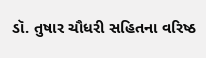ડૉ. તુષાર ચૌધરી સહિતના વરિષ્ઠ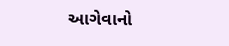આગેવાનો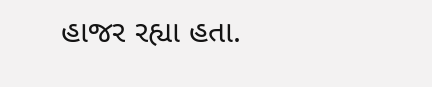હાજર રહ્યા હતા.